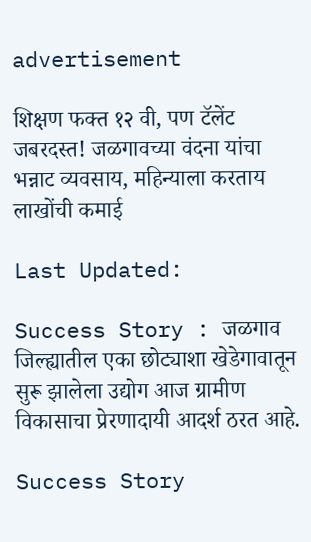advertisement

शिक्षण फक्त १२ वी, पण टॅलेंट जबरदस्त! जळगावच्या वंदना यांचा भन्नाट व्यवसाय, महिन्याला करताय लाखोंची कमाई

Last Updated:

Success Story : जळगाव जिल्ह्यातील एका छोट्याशा खेडेगावातून सुरू झालेला उद्योग आज ग्रामीण विकासाचा प्रेरणादायी आदर्श ठरत आहे.

Success Story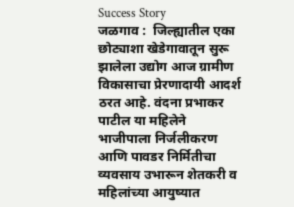Success Story
जळगाव :  जिल्ह्यातील एका छोट्याशा खेडेगावातून सुरू झालेला उद्योग आज ग्रामीण विकासाचा प्रेरणादायी आदर्श ठरत आहे. वंदना प्रभाकर पाटील या महिलेने भाजीपाला निर्जलीकरण आणि पावडर निर्मितीचा व्यवसाय उभारून शेतकरी व महिलांच्या आयुष्यात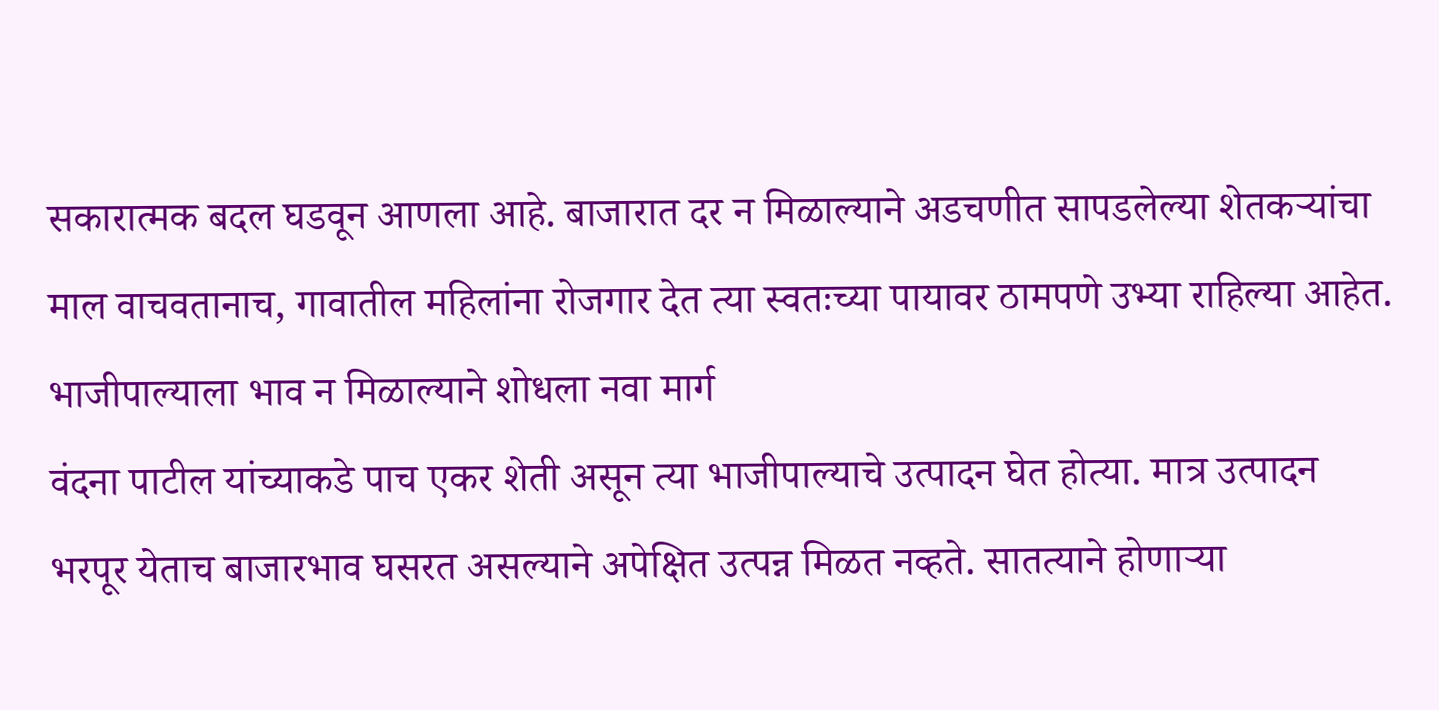सकारात्मक बदल घडवून आणला आहे. बाजारात दर न मिळाल्याने अडचणीत सापडलेल्या शेतकऱ्यांचा माल वाचवतानाच, गावातील महिलांना रोजगार देत त्या स्वतःच्या पायावर ठामपणे उभ्या राहिल्या आहेत.
भाजीपाल्याला भाव न मिळाल्याने शोधला नवा मार्ग
वंदना पाटील यांच्याकडे पाच एकर शेती असून त्या भाजीपाल्याचे उत्पादन घेत होत्या. मात्र उत्पादन भरपूर येताच बाजारभाव घसरत असल्याने अपेक्षित उत्पन्न मिळत नव्हते. सातत्याने होणाऱ्या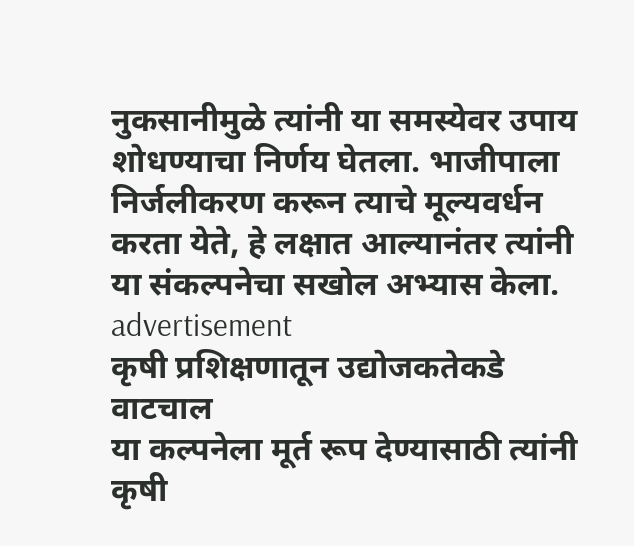नुकसानीमुळे त्यांनी या समस्येवर उपाय शोधण्याचा निर्णय घेतला. भाजीपाला निर्जलीकरण करून त्याचे मूल्यवर्धन करता येते, हे लक्षात आल्यानंतर त्यांनी या संकल्पनेचा सखोल अभ्यास केला.
advertisement
कृषी प्रशिक्षणातून उद्योजकतेकडे वाटचाल
या कल्पनेला मूर्त रूप देण्यासाठी त्यांनी कृषी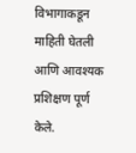विभागाकडून माहिती घेतली आणि आवश्यक प्रशिक्षण पूर्ण केले.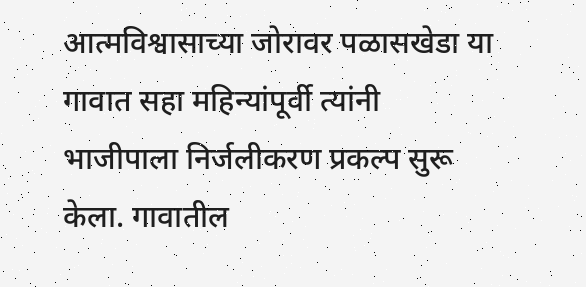आत्मविश्वासाच्या जोरावर पळासखेडा या गावात सहा महिन्यांपूर्वी त्यांनी भाजीपाला निर्जलीकरण प्रकल्प सुरू केला. गावातील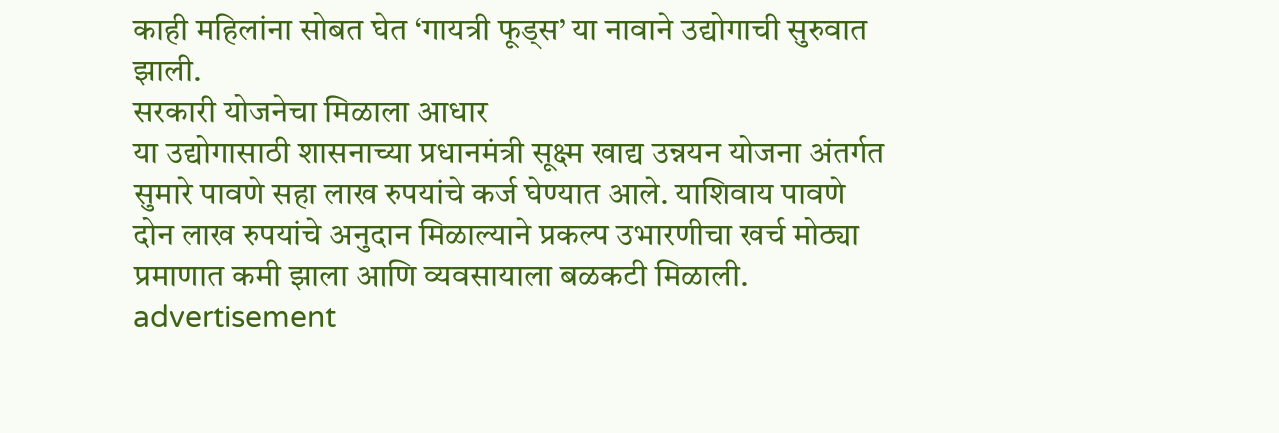काही महिलांना सोबत घेत ‘गायत्री फूड्स’ या नावाने उद्योगाची सुरुवात झाली.
सरकारी योजनेचा मिळाला आधार
या उद्योगासाठी शासनाच्या प्रधानमंत्री सूक्ष्म खाद्य उन्नयन योजना अंतर्गत सुमारे पावणे सहा लाख रुपयांचे कर्ज घेण्यात आले. याशिवाय पावणे दोन लाख रुपयांचे अनुदान मिळाल्याने प्रकल्प उभारणीचा खर्च मोठ्या प्रमाणात कमी झाला आणि व्यवसायाला बळकटी मिळाली.
advertisement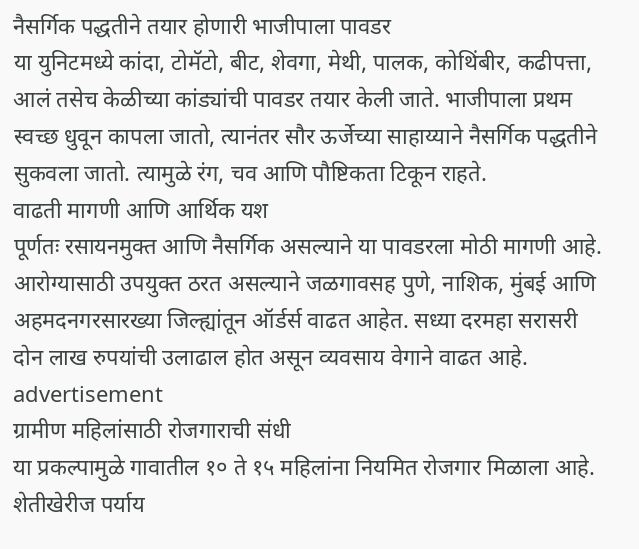नैसर्गिक पद्धतीने तयार होणारी भाजीपाला पावडर
या युनिटमध्ये कांदा, टोमॅटो, बीट, शेवगा, मेथी, पालक, कोथिंबीर, कढीपत्ता, आलं तसेच केळीच्या कांड्यांची पावडर तयार केली जाते. भाजीपाला प्रथम स्वच्छ धुवून कापला जातो, त्यानंतर सौर ऊर्जेच्या साहाय्याने नैसर्गिक पद्धतीने सुकवला जातो. त्यामुळे रंग, चव आणि पौष्टिकता टिकून राहते.
वाढती मागणी आणि आर्थिक यश
पूर्णतः रसायनमुक्त आणि नैसर्गिक असल्याने या पावडरला मोठी मागणी आहे. आरोग्यासाठी उपयुक्त ठरत असल्याने जळगावसह पुणे, नाशिक, मुंबई आणि अहमदनगरसारख्या जिल्ह्यांतून ऑर्डर्स वाढत आहेत. सध्या दरमहा सरासरी दोन लाख रुपयांची उलाढाल होत असून व्यवसाय वेगाने वाढत आहे.
advertisement
ग्रामीण महिलांसाठी रोजगाराची संधी
या प्रकल्पामुळे गावातील १० ते १५ महिलांना नियमित रोजगार मिळाला आहे. शेतीखेरीज पर्याय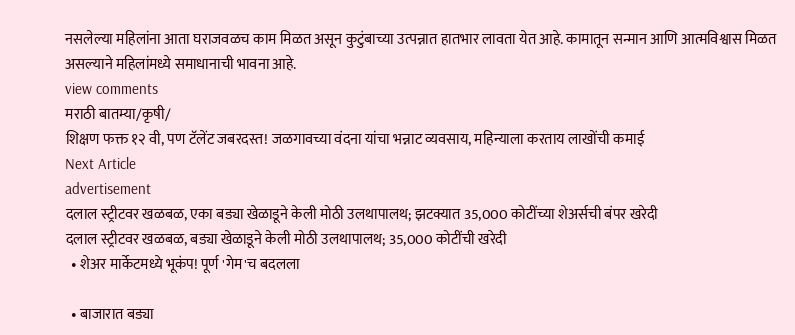नसलेल्या महिलांना आता घराजवळच काम मिळत असून कुटुंबाच्या उत्पन्नात हातभार लावता येत आहे. कामातून सन्मान आणि आत्मविश्वास मिळत असल्याने महिलांमध्ये समाधानाची भावना आहे.
view comments
मराठी बातम्या/कृषी/
शिक्षण फक्त १२ वी, पण टॅलेंट जबरदस्त! जळगावच्या वंदना यांचा भन्नाट व्यवसाय, महिन्याला करताय लाखोंची कमाई
Next Article
advertisement
दलाल स्ट्रीटवर खळबळ, एका बड्या खेळाडूने केली मोठी उलथापालथ; झटक्यात 35,000 कोटींच्या शेअर्सची बंपर खरेदी
दलाल स्ट्रीटवर खळबळ, बड्या खेळाडूने केली मोठी उलथापालथ; 35,000 कोटींची खरेदी
  • शेअर मार्केटमध्ये भूकंप! पूर्ण 'गेम'च बदलला

  • बाजारात बड्या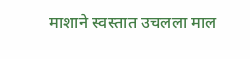माशाने स्वस्तात उचलला माल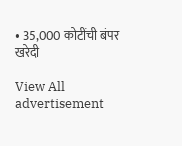• 35,000 कोटींची बंपर खरेदी

View All
advertisement